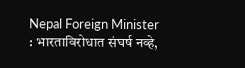Nepal Foreign Minister : भारताविरोधात संघर्ष नव्हे,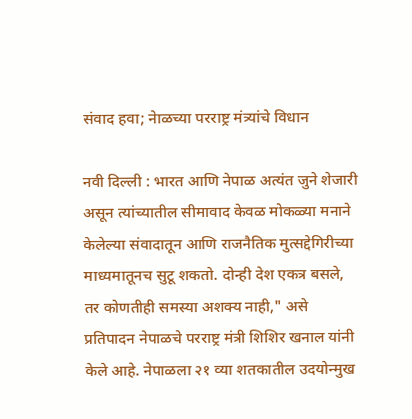संवाद हवा; नेाळच्या परराष्ट्र मंत्र्यांचे विधान

नवी दिल्ली : भारत आणि नेपाळ अत्यंत जुने शेजारी असून त्यांच्यातील सीमावाद केवळ मोकळ्या मनाने केलेल्या संवादातून आणि राजनैतिक मुत्सद्देगिरीच्या माध्यमातूनच सुटू शकतो. दोन्ही देश एकत्र बसले, तर कोणतीही समस्या अशक्य नाही," असे प्रतिपादन नेपाळचे परराष्ट्र मंत्री शिशिर खनाल यांनी केले आहे. नेपाळला २१ व्या शतकातील उदयोन्मुख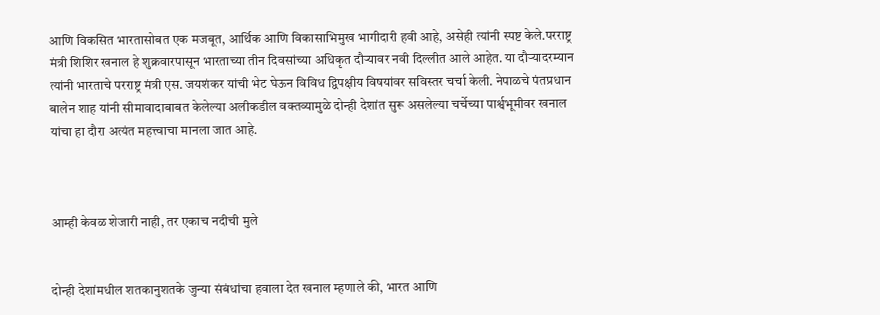आणि विकसित भारतासोबत एक मजबूत, आर्थिक आणि विकासाभिमुख भागीदारी हवी आहे, असेही त्यांनी स्पष्ट केले.परराष्ट्र मंत्री शिशिर खनाल हे शुक्रवारपासून भारताच्या तीन दिवसांच्या अधिकृत दौऱ्यावर नवी दिल्लीत आले आहेत. या दौऱ्यादरम्यान त्यांनी भारताचे परराष्ट्र मंत्री एस. जयशंकर यांची भेट घेऊन विविध द्विपक्षीय विषयांवर सविस्तर चर्चा केली. नेपाळचे पंतप्रधान बालेन शाह यांनी सीमावादाबाबत केलेल्या अलीकडील वक्तव्यामुळे दोन्ही देशांत सुरू असलेल्या चर्चेच्या पार्श्वभूमीवर खनाल यांचा हा दौरा अत्यंत महत्त्वाचा मानला जात आहे.



आम्ही केवळ शेजारी नाही, तर एकाच नदीची मुले


दोन्ही देशांमधील शतकानुशतके जुन्या संबंधांचा हवाला देत खनाल म्हणाले की, भारत आणि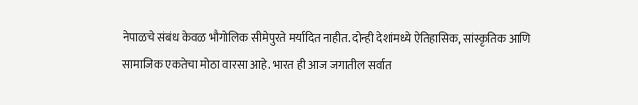नेपाळचे संबंध केवळ भौगोलिक सीमेपुरते मर्यादित नाहीत. दोन्ही देशांमध्ये ऐतिहासिक, सांस्कृतिक आणि सामाजिक एकतेचा मोठा वारसा आहे. भारत ही आज जगातील सर्वात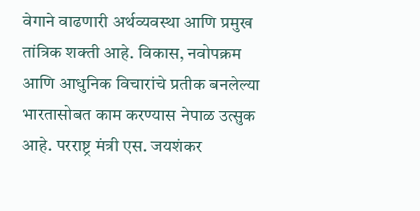वेगाने वाढणारी अर्थव्यवस्था आणि प्रमुख तांत्रिक शक्ती आहे. विकास, नवोपक्रम आणि आधुनिक विचारांचे प्रतीक बनलेल्या भारतासोबत काम करण्यास नेपाळ उत्सुक आहे. परराष्ट्र मंत्री एस. जयशंकर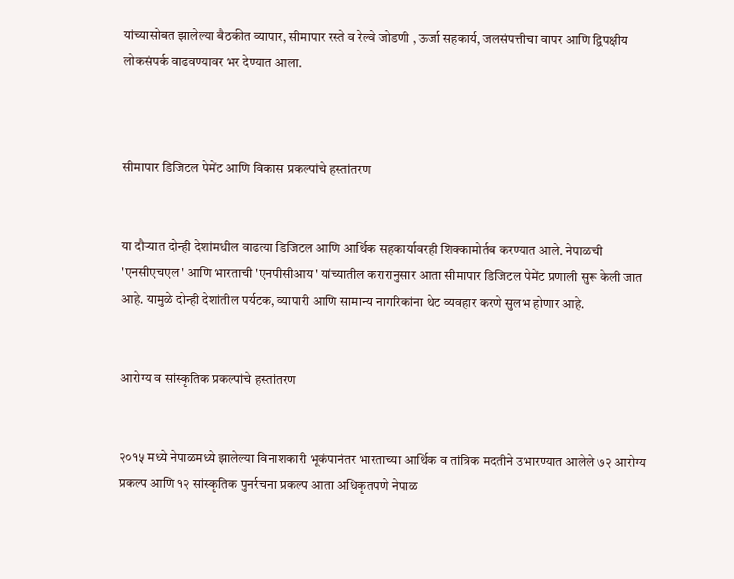यांच्यासोबत झालेल्या बैठकीत व्यापार, सीमापार रस्ते व रेल्वे जोडणी , ऊर्जा सहकार्य, जलसंपत्तीचा वापर आणि द्विपक्षीय लोकसंपर्क वाढवण्यावर भर देण्यात आला.



सीमापार डिजिटल पेमेंट आणि विकास प्रकल्पांचे हस्तांतरण


या दौऱ्यात दोन्ही देशांमधील वाढत्या डिजिटल आणि आर्थिक सहकार्यावरही शिक्कामोर्तब करण्यात आले. नेपाळची 'एनसीएचएल' आणि भारताची 'एनपीसीआय' यांच्यातील करारानुसार आता सीमापार डिजिटल पेमेंट प्रणाली सुरू केली जात आहे. यामुळे दोन्ही देशांतील पर्यटक, व्यापारी आणि सामान्य नागरिकांना थेट व्यवहार करणे सुलभ होणार आहे.


आरोग्य व सांस्कृतिक प्रकल्पांचे हस्तांतरण


२०१५ मध्ये नेपाळमध्ये झालेल्या विनाशकारी भूकंपानंतर भारताच्या आर्थिक व तांत्रिक मदतीने उभारण्यात आलेले ७२ आरोग्य प्रकल्प आणि १२ सांस्कृतिक पुनर्रचना प्रकल्प आता अधिकृतपणे नेपाळ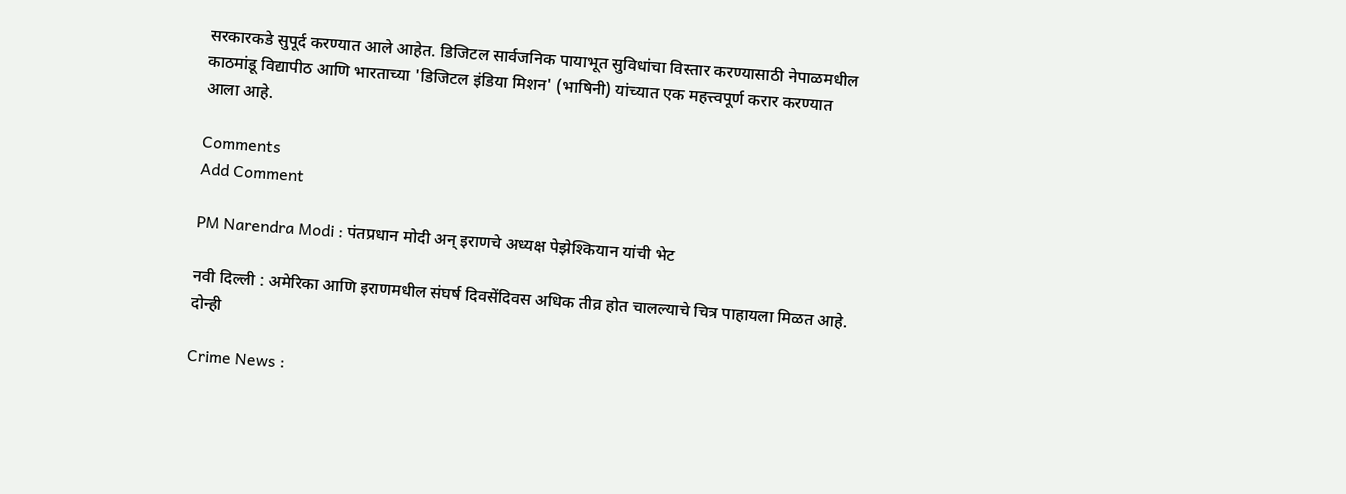सरकारकडे सुपूर्द करण्यात आले आहेत. डिजिटल सार्वजनिक पायाभूत सुविधांचा विस्तार करण्यासाठी नेपाळमधील काठमांडू विद्यापीठ आणि भारताच्या 'डिजिटल इंडिया मिशन' (भाषिनी) यांच्यात एक महत्त्वपूर्ण करार करण्यात आला आहे.

Comments
Add Comment

PM Narendra Modi : पंतप्रधान मोदी अन् इराणचे अध्यक्ष पेझेश्कियान यांची भेट

नवी दिल्ली : अमेरिका आणि इराणमधील संघर्ष दिवसेंदिवस अधिक तीव्र होत चालल्याचे चित्र पाहायला मिळत आहे. दोन्ही

Crime News :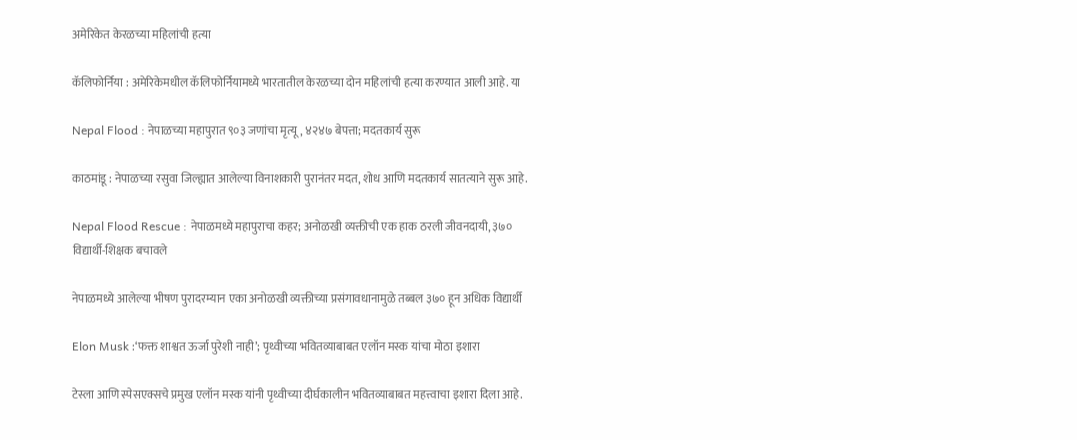अमेरिकेत केरळच्या महिलांची हत्या

कॅलिफोर्निया : अमेरिकेमधील कॅलिफोर्नियामध्ये भारतातील केरळच्या दोन महिलांची हत्या करण्यात आली आहे. या

Nepal Flood : नेपाळच्या महापुरात ९०३ जणांचा मृत्यू, ४२४७ बेपत्ता; मदतकार्य सुरू

काठमांडू : नेपाळच्या रसुवा जिल्ह्यात आलेल्या विनाशकारी पुरानंतर मदत, शोध आणि मदतकार्य सातत्याने सुरू आहे.

Nepal Flood Rescue : नेपाळमध्ये महापुराचा कहर; अनोळखी व्यक्तीची एक हाक ठरली जीवनदायी, ३७० विद्यार्थी-शिक्षक बचावले

नेपाळमध्ये आलेल्या भीषण पुरादरम्यान एका अनोळखी व्यक्तीच्या प्रसंगावधानामुळे तब्बल ३७० हून अधिक विद्यार्थी

Elon Musk :‘फक्त शाश्वत ऊर्जा पुरेशी नाही’; पृथ्वीच्या भवितव्याबाबत एलॉन मस्क यांचा मोठा इशारा

टेस्ला आणि स्पेसएक्सचे प्रमुख एलॉन मस्क यांनी पृथ्वीच्या दीर्घकालीन भवितव्याबाबत महत्त्वाचा इशारा दिला आहे.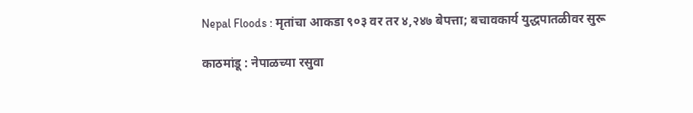Nepal Floods : मृतांचा आकडा ९०३ वर तर ४,२४७ बेपत्ता; बचावकार्य युद्धपातळीवर सुरू

काठमांडू : नेपाळच्या रसुवा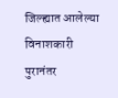जिल्ह्यात आलेल्या विनाशकारी पुरानंतर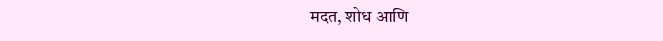मदत, शोध आणि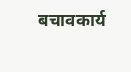बचावकार्य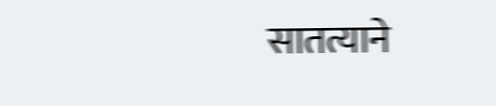सातत्याने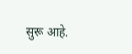सुरू आहे.